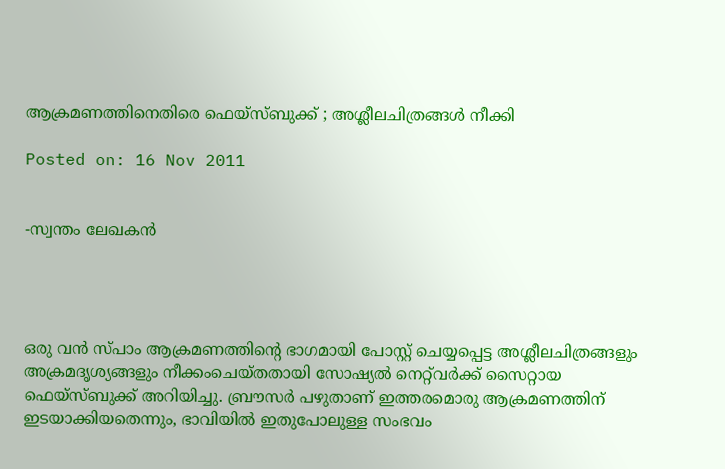ആക്രമണത്തിനെതിരെ ഫെയ്‌സ്ബുക്ക് ; അശ്ലീലചിത്രങ്ങള്‍ നീക്കി

Posted on: 16 Nov 2011


-സ്വന്തം ലേഖകന്‍




ഒരു വന്‍ സ്പാം ആക്രമണത്തിന്റെ ഭാഗമായി പോസ്റ്റ് ചെയ്യപ്പെട്ട അശ്ലീലചിത്രങ്ങളും അക്രമദൃശ്യങ്ങളും നീക്കംചെയ്തതായി സോഷ്യല്‍ നെറ്റ്‌വര്‍ക്ക് സൈറ്റായ ഫെയ്‌സ്ബുക്ക് അറിയിച്ചു. ബ്രൗസര്‍ പഴുതാണ് ഇത്തരമൊരു ആക്രമണത്തിന് ഇടയാക്കിയതെന്നും, ഭാവിയില്‍ ഇതുപോലുള്ള സംഭവം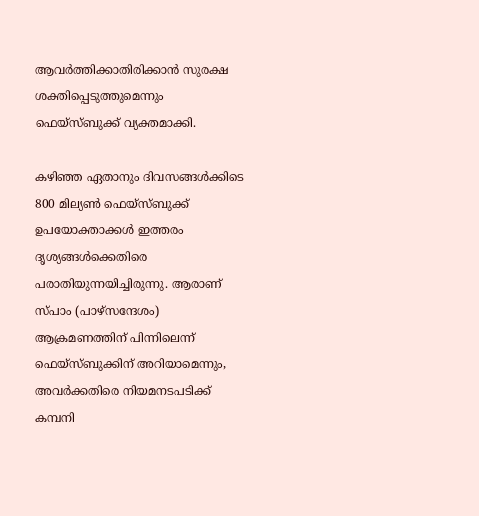ആവര്‍ത്തിക്കാതിരിക്കാന്‍ സുരക്ഷ ശക്തിപ്പെടുത്തുമെന്നും ഫെയ്‌സ്ബുക്ക് വ്യക്തമാക്കി.

കഴിഞ്ഞ ഏതാനും ദിവസങ്ങള്‍ക്കിടെ 800 മില്യണ്‍ ഫെയ്‌സ്ബുക്ക് ഉപയോക്താക്കള്‍ ഇത്തരം ദൃശ്യങ്ങള്‍ക്കെതിരെ പരാതിയുന്നയിച്ചിരുന്നു. ആരാണ് സ്പാം (പാഴ്‌സന്ദേശം) ആക്രമണത്തിന് പിന്നിലെന്ന് ഫെയ്‌സ്ബുക്കിന് അറിയാമെന്നും, അവര്‍ക്കതിരെ നിയമനടപടിക്ക് കമ്പനി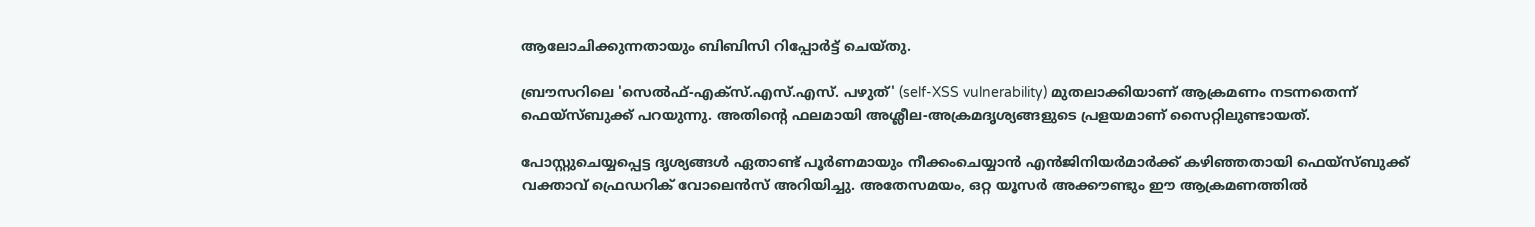ആലോചിക്കുന്നതായും ബിബിസി റിപ്പോര്‍ട്ട് ചെയ്തു.

ബ്രൗസറിലെ 'സെല്‍ഫ്-എക്‌സ്.എസ്.എസ്. പഴുത്' (self-XSS vulnerability) മുതലാക്കിയാണ് ആക്രമണം നടന്നതെന്ന് ഫെയ്‌സ്ബുക്ക് പറയുന്നു. അതിന്റെ ഫലമായി അശ്ലീല-അക്രമദൃശ്യങ്ങളുടെ പ്രളയമാണ് സൈറ്റിലുണ്ടായത്.

പോസ്റ്റുചെയ്യപ്പെട്ട ദൃശ്യങ്ങള്‍ ഏതാണ്ട് പൂര്‍ണമായും നീക്കംചെയ്യാന്‍ എന്‍ജിനിയര്‍മാര്‍ക്ക് കഴിഞ്ഞതായി ഫെയ്‌സ്ബുക്ക് വക്താവ് ഫ്രെഡറിക് വോലെന്‍സ് അറിയിച്ചു. അതേസമയം, ഒറ്റ യൂസര്‍ അക്കൗണ്ടും ഈ ആക്രമണത്തില്‍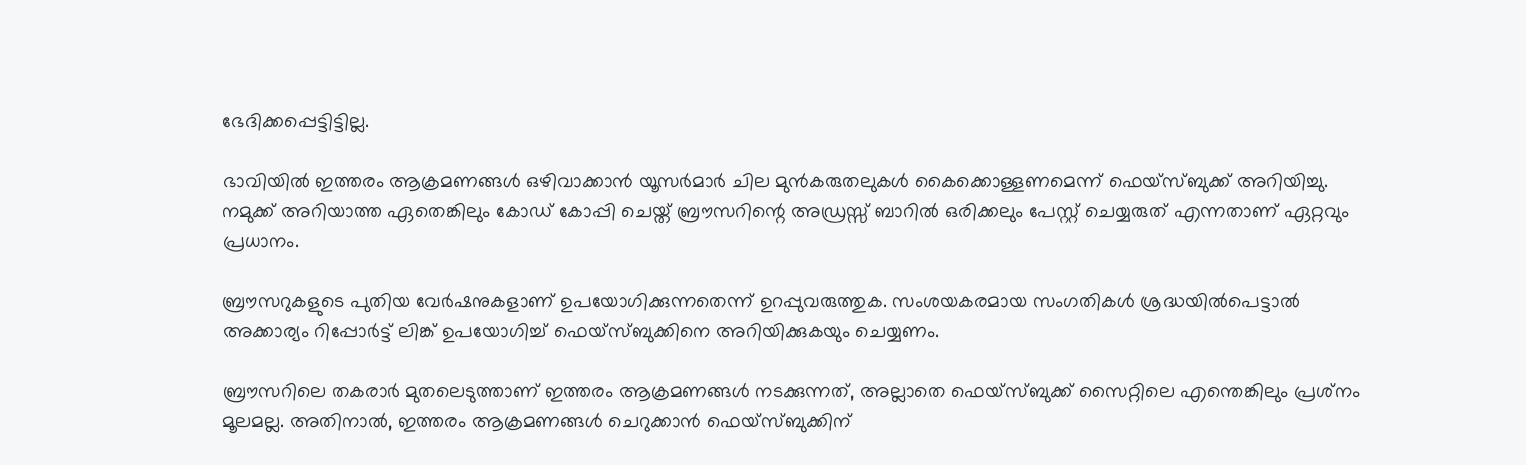ഭേദിക്കപ്പെട്ടിട്ടില്ല.

ഭാവിയില്‍ ഇത്തരം ആക്രമണങ്ങള്‍ ഒഴിവാക്കാന്‍ യൂസര്‍മാര്‍ ചില മുന്‍കരുതലുകള്‍ കൈക്കൊള്ളണമെന്ന് ഫെയ്‌സ്ബുക്ക് അറിയിച്ചു. നമുക്ക് അറിയാത്ത ഏതെങ്കിലും കോഡ് കോപ്പി ചെയ്ത് ബ്രൗസറിന്റെ അഡ്രസ്സ് ബാറില്‍ ഒരിക്കലും പേസ്റ്റ് ചെയ്യരുത് എന്നതാണ് ഏറ്റവും പ്രധാനം.

ബ്രൗസറുകളുടെ പുതിയ വേര്‍ഷനുകളാണ് ഉപയോഗിക്കുന്നതെന്ന് ഉറപ്പുവരുത്തുക. സംശയകരമായ സംഗതികള്‍ ശ്രദ്ധയില്‍പെട്ടാല്‍ അക്കാര്യം റിപ്പോര്‍ട്ട് ലിങ്ക് ഉപയോഗിച്ച് ഫെയ്‌സ്ബുക്കിനെ അറിയിക്കുകയും ചെയ്യണം.

ബ്രൗസറിലെ തകരാര്‍ മുതലെടുത്താണ് ഇത്തരം ആക്രമണങ്ങള്‍ നടക്കുന്നത്, അല്ലാതെ ഫെയ്‌സ്ബുക്ക് സൈറ്റിലെ എന്തെങ്കിലും പ്രശ്‌നം മൂലമല്ല. അതിനാല്‍, ഇത്തരം ആക്രമണങ്ങള്‍ ചെറുക്കാന്‍ ഫെയ്‌സ്ബുക്കിന്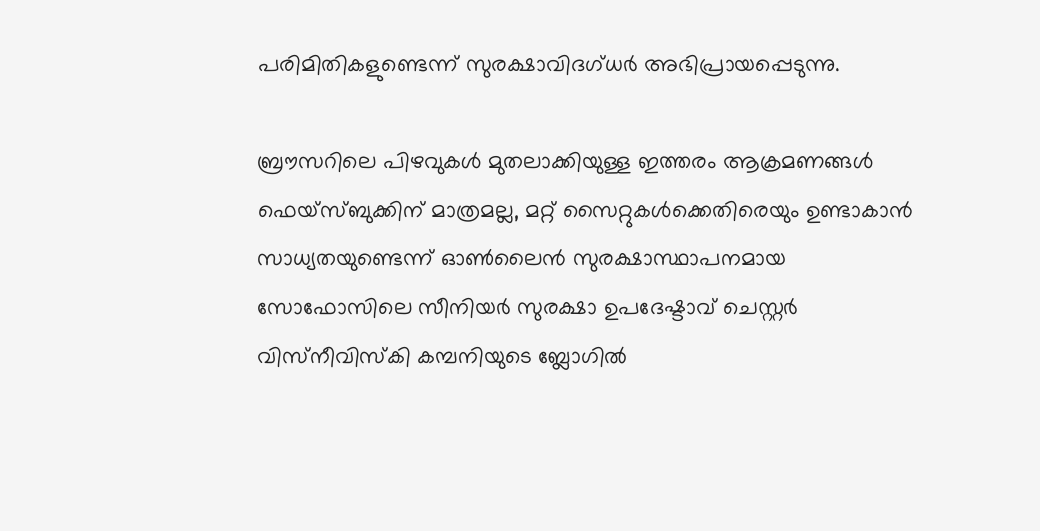പരിമിതികളുണ്ടെന്ന് സുരക്ഷാവിദഗ്ധര്‍ അഭിപ്രായപ്പെടുന്നു.

ബ്രൗസറിലെ പിഴവുകള്‍ മുതലാക്കിയുള്ള ഇത്തരം ആക്രമണങ്ങള്‍ ഫെയ്‌സ്ബുക്കിന് മാത്രമല്ല, മറ്റ് സൈറ്റുകള്‍ക്കെതിരെയും ഉണ്ടാകാന്‍ സാധ്യതയുണ്ടെന്ന് ഓണ്‍ലൈന്‍ സുരക്ഷാസ്ഥാപനമായ സോഫോസിലെ സീനിയര്‍ സുരക്ഷാ ഉപദേഷ്ടാവ് ചെസ്റ്റര്‍ വിസ്‌നീവിസ്‌കി കമ്പനിയുടെ ബ്ലോഗില്‍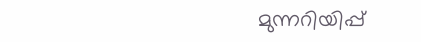മുന്നറിയിപ്പ്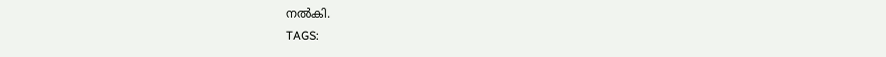നല്‍കി.
TAGS: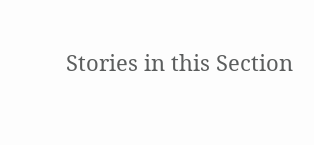Stories in this Section